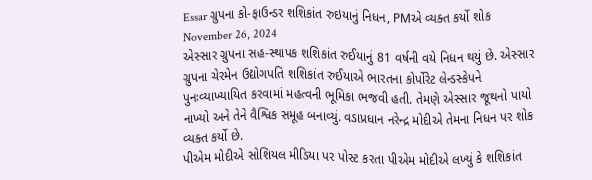Essar ગ્રુપના કો-ફાઉન્ડર શશિકાંત રુઇયાનું નિધન, PMએ વ્યક્ત કર્યો શોક
November 26, 2024
એસ્સાર ગ્રુપના સહ-સ્થાપક શશિકાંત રુઈયાનું 81 વર્ષની વયે નિધન થયું છે. એસ્સાર ગ્રુપના ચેરમેન ઉદ્યોગપતિ શશિકાંત રુઈયાએ ભારતના કોર્પોરેટ લેન્ડસ્કેપને પુનઃવ્યાખ્યાયિત કરવામાં મહત્વની ભૂમિકા ભજવી હતી. તેમણે એસ્સાર જૂથનો પાયો નાખ્યો અને તેને વૈશ્વિક સમૂહ બનાવ્યું. વડાપ્રધાન નરેન્દ્ર મોદીએ તેમના નિધન પર શોક વ્યક્ત કર્યો છે.
પીએમ મોદીએ સોશિયલ મીડિયા પર પોસ્ટ કરતા પીએમ મોદીએ લખ્યું કે શશિકાંત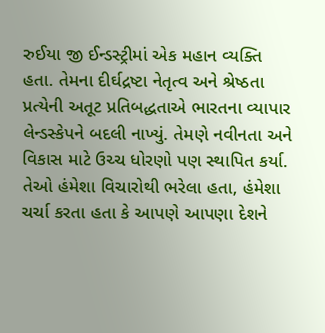રુઈયા જી ઈન્ડસ્ટ્રીમાં એક મહાન વ્યક્તિ હતા. તેમના દીર્ઘદ્રષ્ટા નેતૃત્વ અને શ્રેષ્ઠતા પ્રત્યેની અતૂટ પ્રતિબદ્ધતાએ ભારતના વ્યાપાર લેન્ડસ્કેપને બદલી નાખ્યું. તેમણે નવીનતા અને વિકાસ માટે ઉચ્ચ ધોરણો પણ સ્થાપિત કર્યા. તેઓ હંમેશા વિચારોથી ભરેલા હતા, હંમેશા ચર્ચા કરતા હતા કે આપણે આપણા દેશને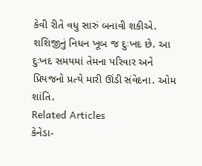કેવી રીતે વધુ સારું બનાવી શકીએ. શશિજીનું નિધન ખૂબ જ દુઃખદ છે. આ દુઃખદ સમયમાં તેમના પરિવાર અને પ્રિયજનો પ્રત્યે મારી ઊંડી સંવેદના. ઓમ શાંતિ.
Related Articles
કેનેડા-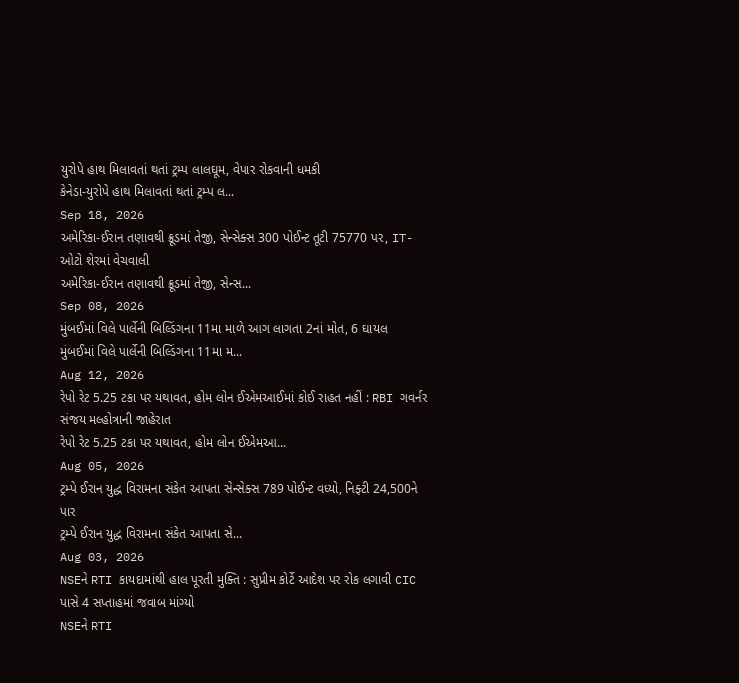યુરોપે હાથ મિલાવતાં થતાં ટ્રમ્પ લાલઘૂમ, વેપાર રોકવાની ધમકી
કેનેડા-યુરોપે હાથ મિલાવતાં થતાં ટ્રમ્પ લ...
Sep 18, 2026
અમેરિકા-ઈરાન તણાવથી ક્રૂડમાં તેજી, સેન્સેક્સ 300 પોઈન્ટ તૂટી 75770 પર, IT-ઓટો શેરમાં વેચવાલી
અમેરિકા-ઈરાન તણાવથી ક્રૂડમાં તેજી, સેન્સ...
Sep 08, 2026
મુંબઈમાં વિલે પાર્લેની બિલ્ડિંગના 11મા માળે આગ લાગતા 2નાં મોત, 6 ઘાયલ
મુંબઈમાં વિલે પાર્લેની બિલ્ડિંગના 11મા મ...
Aug 12, 2026
રેપો રેટ 5.25 ટકા પર યથાવત, હોમ લોન ઈએમઆઈમાં કોઈ રાહત નહીં : RBI ગવર્નર સંજય મલ્હોત્રાની જાહેરાત
રેપો રેટ 5.25 ટકા પર યથાવત, હોમ લોન ઈએમઆ...
Aug 05, 2026
ટ્રમ્પે ઈરાન યુદ્ધ વિરામના સંકેત આપતા સેન્સેક્સ 789 પોઈન્ટ વધ્યો, નિફ્ટી 24,500ને પાર
ટ્રમ્પે ઈરાન યુદ્ધ વિરામના સંકેત આપતા સે...
Aug 03, 2026
NSEને RTI કાયદામાંથી હાલ પૂરતી મુક્તિ : સુપ્રીમ કોર્ટે આદેશ પર રોક લગાવી CIC પાસે 4 સપ્તાહમાં જવાબ માંગ્યો
NSEને RTI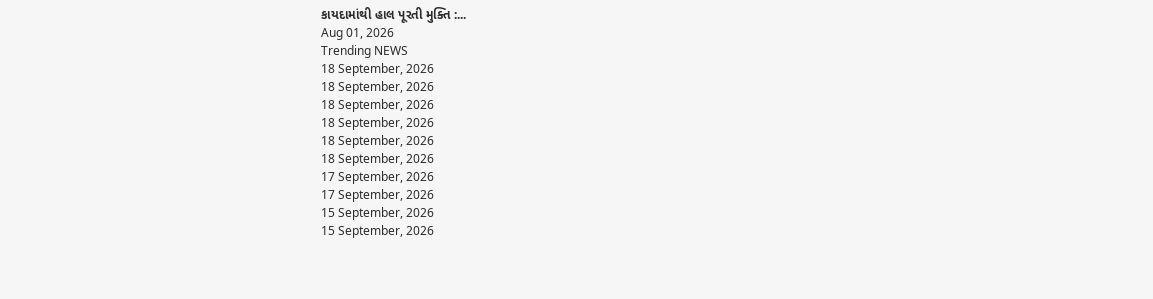કાયદામાંથી હાલ પૂરતી મુક્તિ :...
Aug 01, 2026
Trending NEWS
18 September, 2026
18 September, 2026
18 September, 2026
18 September, 2026
18 September, 2026
18 September, 2026
17 September, 2026
17 September, 2026
15 September, 2026
15 September, 2026